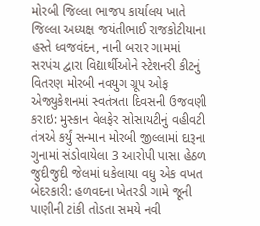મોરબી જિલ્લા ભાજપ કાર્યાલય ખાતે જિલ્લા અધ્યક્ષ જયંતીભાઈ રાજકોટીયાના હસ્તે ધ્વજવંદન, નાની બરાર ગામમાં સરપંચ દ્વારા વિદ્યાર્થીઓને સ્ટેશનરી કીટનું વિતરણ મોરબી નવયુગ ગ્રૂપ ઓફ એજ્યુકેશનમાં સ્વતંત્રતા દિવસની ઉજવણી કરાઇ: મુસ્કાન વેલફેર સોસાયટીનું વહીવટી તંત્રએ કર્યું સન્માન મોરબી જીલ્લામાં દારૂના ગુનામાં સંડોવાયેલા 3 આરોપી પાસા હેઠળ જુદીજુદી જેલમાં ધકેલાયા વધુ એક વખત બેદરકારી: હળવદના ખેતરડી ગામે જૂની પાણીની ટાંકી તોડતા સમયે નવી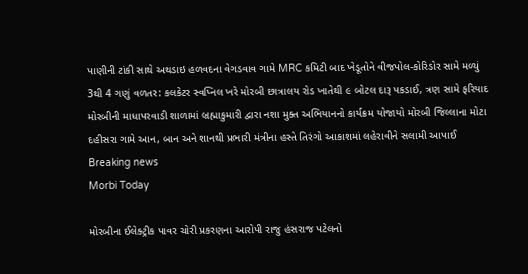પાણીની ટાંકી સાથે અથડાઇ હળવદના વેગડવાવ ગામે MRC કમિટી બાદ ખેડૂતોને વીજપોલ-કોરિડોર સામે મળ્યું 3થી 4 ગણું વળતર: કલકેટર સ્વપ્નિલ ખરે મોરબી છાત્રાલય રોડ ખાતેથી ૯ બોટલ દારૂ પકડાઈ, ત્રણ સામે ફરિયાદ મોરબીની માધાપરવાડી શાળામાં બ્રહ્માકુમારી દ્વારા નશા મુક્ત અભિયાનનો કાર્યક્રમ યોજાયો મોરબી જિલ્લાના મોટા દહીસરા ગામે આન, બાન અને શાનથી પ્રભારી મંત્રીના હસ્તે તિરંગો આકાશમાં લહેરાવીને સલામી આપાઈ
Breaking news
Morbi Today

મોરબીના ઈલેક્ટ્રીક પાવર ચોરી પ્રકરણના આરોપી રાજુ હંસરાજ પટેલનો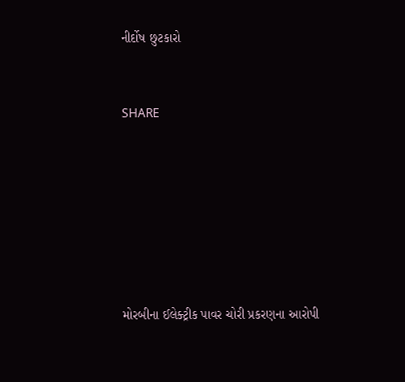નીર્દોષ છુટકારો


SHARE







મોરબીના ઈલેક્ટ્રીક પાવર ચોરી પ્રકરણના આરોપી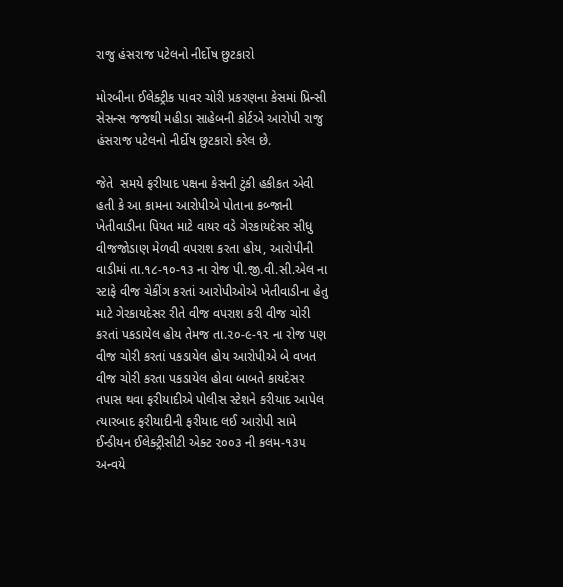રાજુ હંસરાજ પટેલનો નીર્દોષ છુટકારો

મોરબીના ઈલેક્ટ્રીક પાવર ચોરી પ્રકરણના કેસમાં પ્રિન્સી સેસન્સ જજથી મહીડા સાહેબની કોર્ટએ આરોપી રાજુ હંસરાજ પટેલનો નીર્દોષ છુટકારો કરેલ છે.

જેતે  સમયે ફરીયાદ પક્ષના કેસની ટુંકી હકીકત એવી હતી કે આ કામના આરોપીએ પોતાના કબ્જાની ખેતીવાડીના પિયત માટે વાયર વડે ગેરકાયદેસર સીધુ વીજજોડાણ મેળવી વપરાશ કરતા હોય, આરોપીની વાડીમાં તા.૧૮-૧૦-૧૩ ના રોજ પી.જી.વી.સી.એલ ના સ્ટાફે વીજ ચેકીંગ કરતાં આરોપીઓએ ખેતીવાડીના હેતુ માટે ગેરકાયદેસર રીતે વીજ વપરાશ કરી વીજ ચોરી કરતાં પકડાયેલ હોય તેમજ તા.૨૦-૯-૧૨ ના રોજ પણ વીજ ચોરી કરતાં પકડાયેલ હોય આરોપીએ બે વખત વીજ ચોરી કરતા પકડાયેલ હોવા બાબતે કાયદેસર તપાસ થવા ફરીયાદીએ પોલીસ સ્ટેશને કરીયાદ આપેલ ત્યારબાદ ફરીયાદીની ફરીયાદ લઈ આરોપી સામે ઈન્ડીયન ઈલેક્ટ્રીસીટી એક્ટ ૨૦૦૩ ની કલમ-૧૩૫ અન્વયે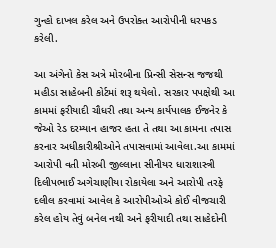ગુન્હો દાખલ કરેલ અને ઉપરોક્ત આરોપીની ધરપકડ કરેલી.

આ અંગેનો કેસ અત્રે મોરબીના પ્રિન્સી સેસન્સ જજથી મહીડા સાહેબની કોર્ટમાં શરૂ થયેલો. સરકાર પપક્ષેથી આ કામમાં ફરીયાદી ચૌધરી તથા અન્ય કાર્યપાલક ઈજનેર કે જેઓ રેડ દરમ્યાન હાજર હતા તે તથા આ કામના તપાસ કરનાર અધીકારીશ્રીઓને તપાસવામાં આવેલા.આ કામમાં આરોપી વતી મોરબી જીલ્લાના સીનીયર ધારાશાસ્ત્રી દિલીપભાઈ અગેચાણીયા રોકાયેલા અને આરોપી તરફે દલીલ કરવામાં આવેલ કે આરોપીઓએ કોઈ વીજચારી કરેલ હોય તેવું બનેલ નથી અને ફરીયાદી તથા સાહેદોની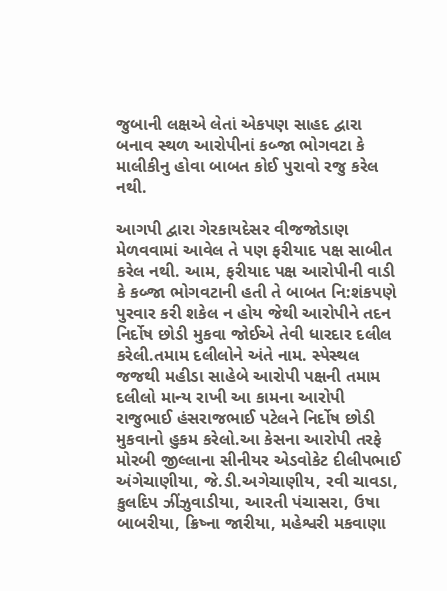જુબાની લક્ષએ લેતાં એકપણ સાહદ દ્વારા બનાવ સ્થળ આરોપીનાં કબ્જા ભોગવટા કે માલીકીનુ હોવા બાબત કોઈ પુરાવો રજુ કરેલ નથી.

આગપી દ્વારા ગેરકાયદેસર વીજજોડાણ મેળવવામાં આવેલ તે પણ ફરીયાદ પક્ષ સાબીત કરેલ નથી. આમ, ફરીયાદ પક્ષ આરોપીની વાડી કે કબ્જા ભોગવટાની હતી તે બાબત નિ:શંકપણે પુરવાર કરી શકેલ ન હોય જેથી આરોપીને તદન નિર્દોષ છોડી મુકવા જોઈએ તેવી ધારદાર દલીલ કરેલી.તમામ દલીલોને અંતે નામ. સ્પેસ્થલ જજથી મહીડા સાહેબે આરોપી પક્ષની તમામ દલીલો માન્ય રાખી આ કામના આરોપી રાજુભાઈ હંસરાજભાઈ પટેલને નિર્દોષ છોડી મુકવાનો હુકમ કરેલો.આ કેસના આરોપી તરફે મોરબી જીલ્લાના સીનીયર એડવોકેટ દીલીપભાઈ અંગેચાણીયા, જે.ડી.અગેચાણીય, રવી ચાવડા, કુલદિપ ઝીંઝુવાડીયા, આરતી પંચાસરા, ઉષા બાબરીયા, ક્રિષ્ના જારીયા, મહેશ્વરી મકવાણા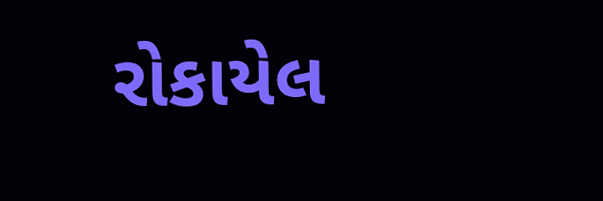રોકાયેલ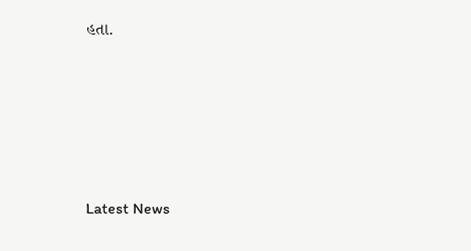હતા.






Latest News